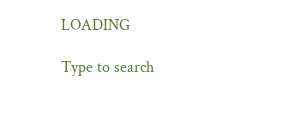LOADING

Type to search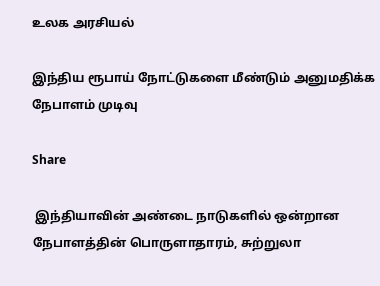உலக அரசியல்

இந்திய ரூபாய் நோட்டுகளை மீண்டும் அனுமதிக்க நேபாளம் முடிவு

Share

 இந்தியாவின் அண்டை நாடுகளில் ஒன்றான நேபாளத்தின் பொருளாதாரம், சுற்றுலா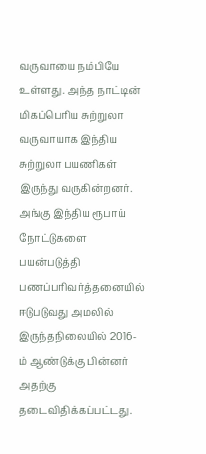வருவாயை நம்பியே உள்ளது. அந்த நாட்டின் மிகப்பெரிய சுற்றுலா வருவாயாக இந்திய சுற்றுலா பயணிகள் இருந்து வருகின்றனர். அங்கு இந்திய ரூபாய் நோட்டுகளை பயன்படுத்தி பணப்பரிவர்த்தனையில் ஈடுபடுவது அமலில் இருந்தநிலையில் 2016-ம் ஆண்டுக்கு பின்னர் அதற்கு தடைவிதிக்கப்பட்டது.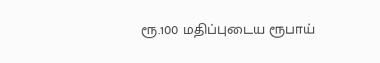ரூ.100 மதிப்புடைய ரூபாய்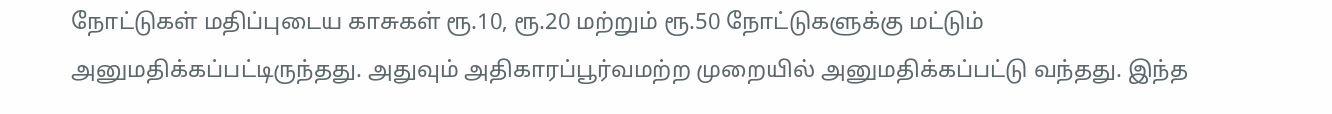நோட்டுகள் மதிப்புடைய காசுகள் ரூ.10, ரூ.20 மற்றும் ரூ.50 நோட்டுகளுக்கு மட்டும் அனுமதிக்கப்பட்டிருந்தது. அதுவும் அதிகாரப்பூர்வமற்ற முறையில் அனுமதிக்கப்பட்டு வந்தது. இந்த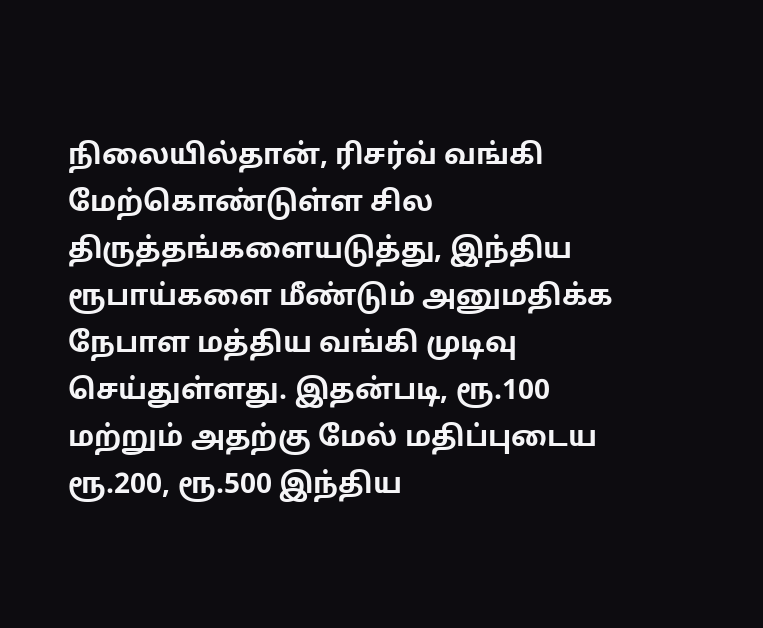நிலையில்தான், ரிசர்வ் வங்கி மேற்கொண்டுள்ள சில திருத்தங்களையடுத்து, இந்திய ரூபாய்களை மீண்டும் அனுமதிக்க நேபாள மத்திய வங்கி முடிவு செய்துள்ளது. இதன்படி, ரூ.100 மற்றும் அதற்கு மேல் மதிப்புடைய ரூ.200, ரூ.500 இந்திய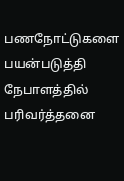பணநோட்டுகளை பயன்படுத்தி நேபாளத்தில் பரிவர்த்தனை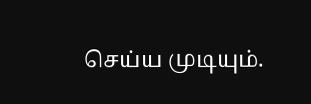செய்ய முடியும்.